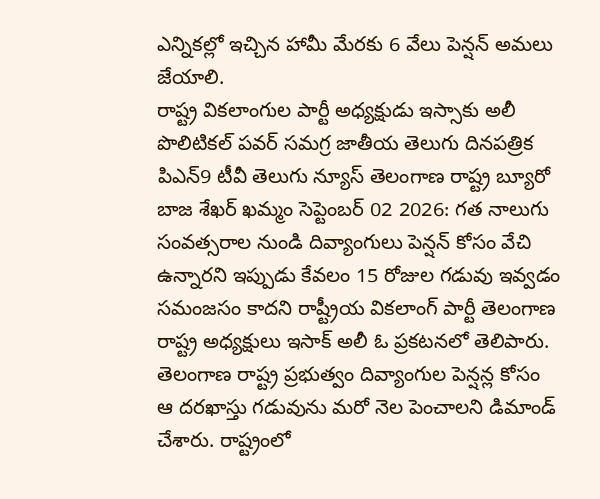ఎన్నికల్లో ఇచ్చిన హామీ మేరకు 6 వేలు పెన్షన్ అమలు జేయాలి.
రాష్ట్ర వికలాంగుల పార్టీ అధ్యక్షుడు ఇస్సాకు అలీ
పొలిటికల్ పవర్ సమగ్ర జాతీయ తెలుగు దినపత్రిక పిఎన్9 టీవీ తెలుగు న్యూస్ తెలంగాణ రాష్ట్ర బ్యూరో బాజ శేఖర్ ఖమ్మం సెప్టెంబర్ 02 2026: గత నాలుగు సంవత్సరాల నుండి దివ్యాంగులు పెన్షన్ కోసం వేచి ఉన్నారని ఇప్పుడు కేవలం 15 రోజుల గడువు ఇవ్వడం సమంజసం కాదని రాష్ట్రీయ వికలాంగ్ పార్టీ తెలంగాణ రాష్ట్ర అధ్యక్షులు ఇసాక్ అలీ ఓ ప్రకటనలో తెలిపారు. తెలంగాణ రాష్ట్ర ప్రభుత్వం దివ్యాంగుల పెన్షన్ల కోసం ఆ దరఖాస్తు గడువును మరో నెల పెంచాలని డిమాండ్ చేశారు. రాష్ట్రంలో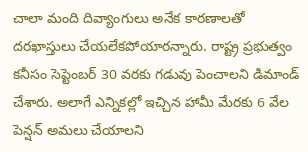చాలా మంది దివ్యాంగులు అనేక కారణాలతో దరఖాస్తులు చేయలేకపోయారన్నారు. రాష్ట్ర ప్రభుత్వం కనీసం సెప్టెంబర్ 30 వరకు గడువు పెంచాలని డిమాండ్ చేశారు. అలాగే ఎన్నికల్లో ఇచ్చిన హామీ మేరకు 6 వేల పెన్షన్ అమలు చేయాలని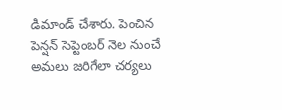డిమాండ్ చేశారు. పెంచిన పెన్షన్ సెప్టెంబర్ నెల నుంచే అమలు జరిగేలా చర్యలు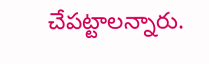చేపట్టాలన్నారు.